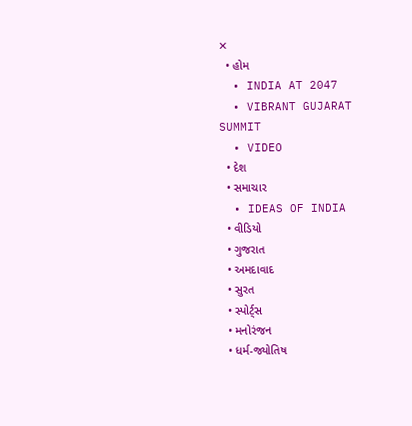✕
  • હોમ
  • INDIA AT 2047
  • VIBRANT GUJARAT SUMMIT
  • VIDEO
  • દેશ
  • સમાચાર
  • IDEAS OF INDIA
  • વીડિયો
  • ગુજરાત
  • અમદાવાદ
  • સુરત
  • સ્પોર્ટ્સ
  • મનોરંજન
  • ધર્મ-જ્યોતિષ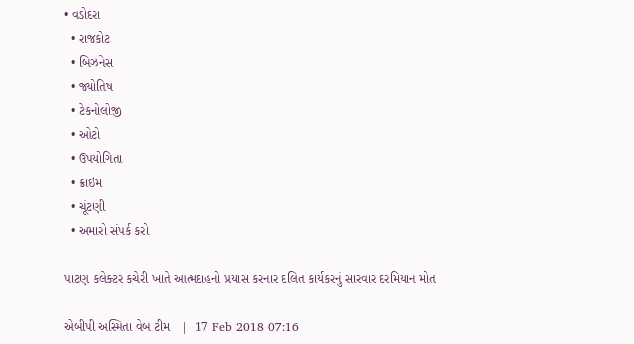• વડોદરા
  • રાજકોટ
  • બિઝનેસ
  • જ્યોતિષ
  • ટેકનોલોજી
  • ઓટો
  • ઉપયોગિતા
  • ક્રાઇમ
  • ચૂંટણી
  • અમારો સંપર્ક કરો

પાટણ કલેક્ટર કચેરી ખાતે આત્મદાહનો પ્રયાસ કરનાર દલિત કાર્યકરનું સારવાર દરમિયાન મોત

એબીપી અસ્મિતા વેબ ટીમ   |  17 Feb 2018 07:16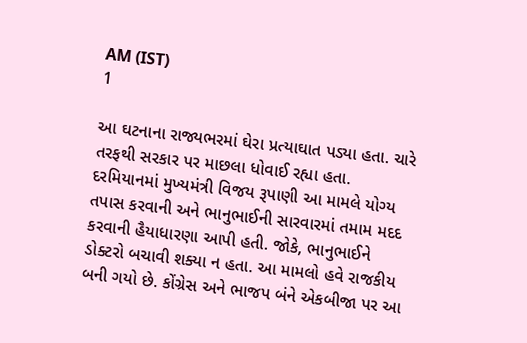AM (IST)
1

આ ઘટનાના રાજ્યભરમાં ઘેરા પ્રત્યાઘાત પડ્યા હતા. ચારે તરફથી સરકાર પર માછલા ધોવાઈ રહ્યા હતા. દરમિયાનમાં મુખ્યમંત્રી વિજય રૂપાણી આ મામલે યોગ્ય તપાસ કરવાની અને ભાનુભાઈની સારવારમાં તમામ મદદ કરવાની હૈયાધારણા આપી હતી. જોકે, ભાનુભાઈને ડોક્ટરો બચાવી શક્યા ન હતા. આ મામલો હવે રાજકીય બની ગયો છે. કોંગ્રેસ અને ભાજપ બંને એકબીજા પર આ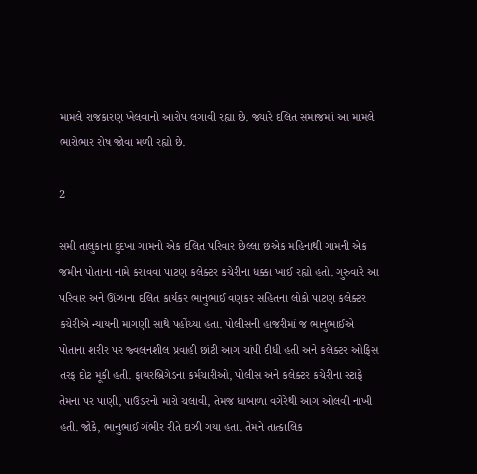મામલે રાજકારણ ખેલવાનો આરોપ લગાવી રહ્યા છે. જ્યારે દલિત સમાજમાં આ મામલે ભારોભાર રોષ જોવા મળી રહ્યો છે.

2

સમી તાલુકાના દુદખા ગામનો એક દલિત પરિવાર છેલ્લા છએક મહિનાથી ગામની એક જમીન પોતાના નામે કરાવવા પાટણ કલેક્ટર કચેરીના ધક્કા ખાઈ રહ્યો હતો. ગુરુવારે આ પરિવાર અને ઊંઝાના દલિત કાર્યકર ભાનુભાઈ વણકર સહિતના લોકો પાટણ કલેક્ટર કચેરીએ ન્યાયની માગણી સાથે પહોંચ્યા હતા. પોલીસની હાજરીમાં જ ભાનુભાઈએ પોતાના શરીર પર જ્વલનશીલ પ્રવાહી છાંટી આગ ચાંપી દીધી હતી અને કલેક્ટર ઓફિસ તરફ દોટ મૂકી હતી. ફાયરબ્રિગેડના કર્મચારીઓ, પોલીસ અને કલેક્ટર કચેરીના સ્ટાફે તેમના પર પાણી, પાઉડરનો મારો ચલાવી, તેમજ ધાબાળા વગેરેથી આગ ઓલવી નાખી હતી. જોકે, ભાનુભાઈ ગંભીર રીતે દાઝી ગયા હતા. તેમને તાત્કાલિક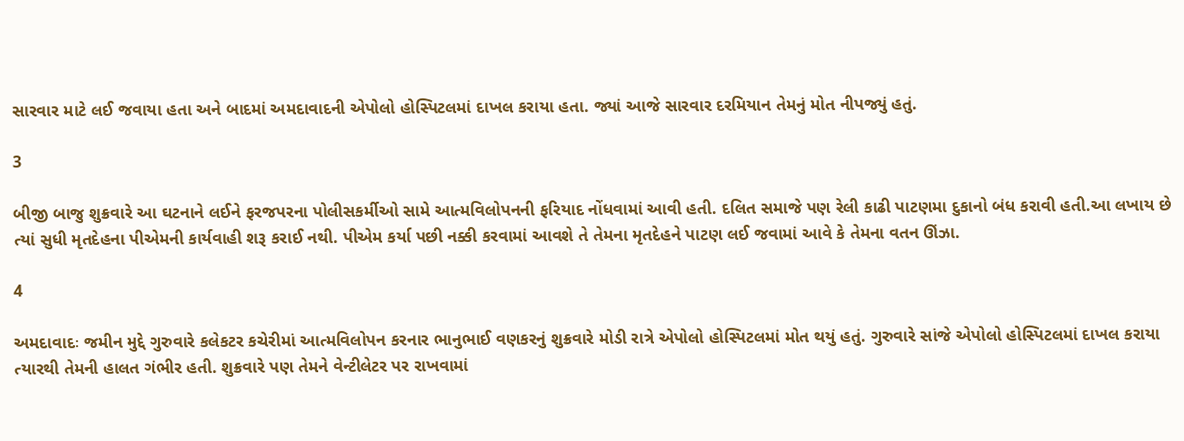સારવાર માટે લઈ જવાયા હતા અને બાદમાં અમદાવાદની એપોલો હોસ્પિટલમાં દાખલ કરાયા હતા. જ્યાં આજે સારવાર દરમિયાન તેમનું મોત નીપજ્યું હતું.

3

બીજી બાજુ શુક્રવારે આ ઘટનાને લઈને ફરજપરના પોલીસકર્મીઓ સામે આત્મવિલોપનની ફરિયાદ નોંધવામાં આવી હતી. દલિત સમાજે પણ રેલી કાઢી પાટણમા દુકાનો બંધ કરાવી હતી.આ લખાય છે ત્યાં સુધી મૃતદેહના પીએમની કાર્યવાહી શરૂ કરાઈ નથી. પીએમ કર્યા પછી નક્કી કરવામાં આવશે તે તેમના મૃતદેહને પાટણ લઈ જવામાં આવે કે તેમના વતન ઊંઝા.

4

અમદાવાદઃ જમીન મુદ્દે ગુરુવારે કલેકટર કચેરીમાં આત્મવિલોપન કરનાર ભાનુભાઈ વણકરનું શુક્રવારે મોડી રાત્રે એપોલો હોસ્પિટલમાં મોત થયું હતું. ગુરુવારે સાંજે એપોલો હોસ્પિટલમાં દાખલ કરાયા ત્યારથી તેમની હાલત ગંભીર હતી. શુક્રવારે પણ તેમને વેન્ટીલેટર પર રાખવામાં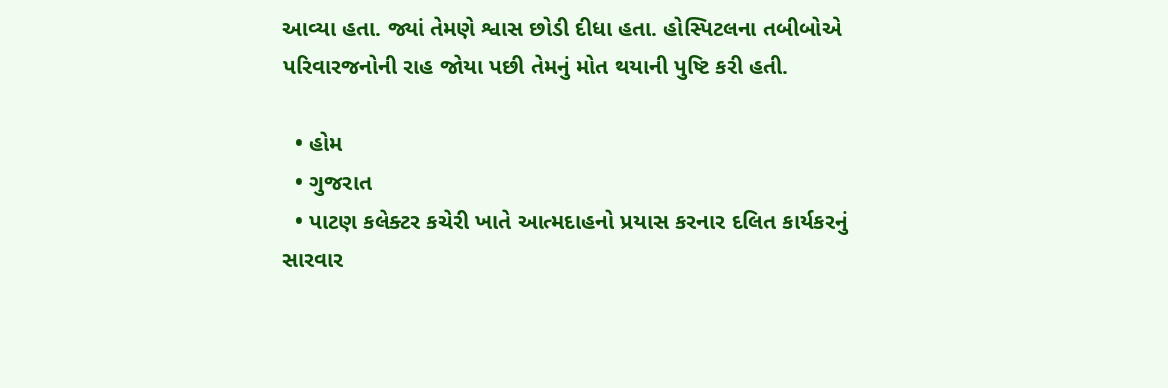આવ્યા હતા. જ્યાં તેમણે શ્વાસ છોડી દીધા હતા. હોસ્પિટલના તબીબોએ પરિવારજનોની રાહ જોયા પછી તેમનું મોત થયાની પુષ્ટિ કરી હતી.

  • હોમ
  • ગુજરાત
  • પાટણ કલેક્ટર કચેરી ખાતે આત્મદાહનો પ્રયાસ કરનાર દલિત કાર્યકરનું સારવાર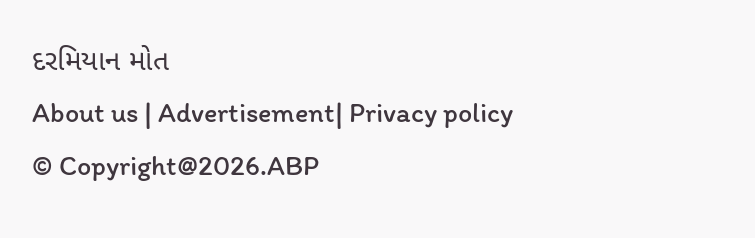દરમિયાન મોત
About us | Advertisement| Privacy policy
© Copyright@2026.ABP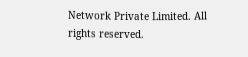Network Private Limited. All rights reserved.